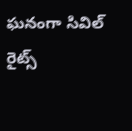ఘనంగా సివిల్ రైట్స్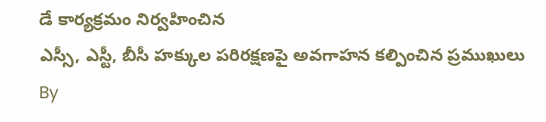డే కార్యక్రమం నిర్వహించిన
ఎస్సీ, ఎస్టీ, బీసీ హక్కుల పరిరక్షణపై అవగాహన కల్పించిన ప్రముఖులు
By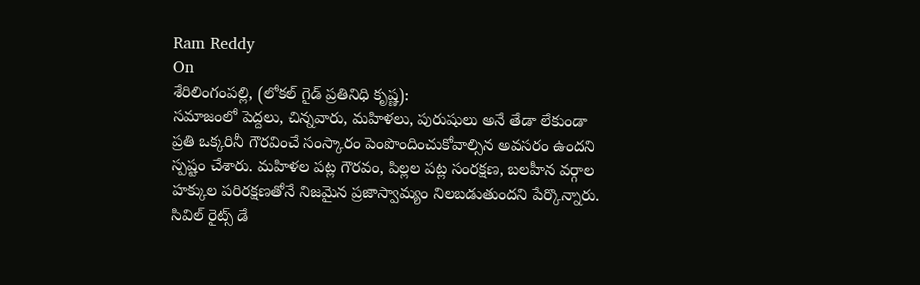Ram Reddy
On
శేరిలింగంపల్లి, (లోకల్ గైడ్ ప్రతినిధి కృష్ణ):
సమాజంలో పెద్దలు, చిన్నవారు, మహిళలు, పురుషులు అనే తేడా లేకుండా ప్రతి ఒక్కరినీ గౌరవించే సంస్కారం పెంపొందించుకోవాల్సిన అవసరం ఉందని స్పష్టం చేశారు. మహిళల పట్ల గౌరవం, పిల్లల పట్ల సంరక్షణ, బలహీన వర్గాల హక్కుల పరిరక్షణతోనే నిజమైన ప్రజాస్వామ్యం నిలబడుతుందని పేర్కొన్నారు. సివిల్ రైట్స్ డే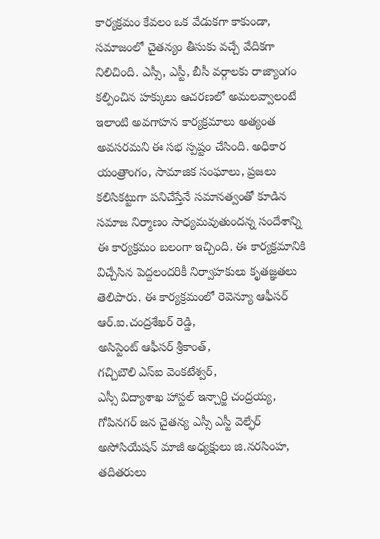కార్యక్రమం కేవలం ఒక వేడుకగా కాకుండా, సమాజంలో చైతన్యం తీసుకు వచ్చే వేదికగా నిలిచింది. ఎస్సీ, ఎస్టీ, బీసీ వర్గాలకు రాజ్యాంగం కల్పించిన హక్కులు ఆచరణలో అమలవ్వాలంటే ఇలాంటి అవగాహన కార్యక్రమాలు అత్యంత అవసరమని ఈ సభ స్పష్టం చేసింది. అధికార యంత్రాంగం, సామాజిక సంఘాలు, ప్రజలు కలిసికట్టుగా పనిచేస్తేనే సమానత్వంతో కూడిన సమాజ నిర్మాణం సాధ్యమవుతుందన్న సందేశాన్ని ఈ కార్యక్రమం బలంగా ఇచ్చింది. ఈ కార్యక్రమానికి విచ్చేసిన పెద్దలందరికీ నిర్వాహకులు కృతజ్ఞతలు తెలిపారు. ఈ కార్యక్రమంలో రెవెన్యూ ఆఫీసర్ ఆర్.ఐ.చంద్రశేఖర్ రెడ్డి,
అసిస్టెంట్ ఆఫీసర్ శ్రీకాంత్,
గచ్చిబౌలి ఎస్ఐ వెంకటేశ్వర్,
ఎస్సీ విద్యాశాఖ హాస్టల్ ఇన్చార్జి చంద్రయ్య, గోపినగర్ జన చైతన్య ఎస్సీ ఎస్టీ వెల్ఫేర్ అసోసియేషన్ మాజీ అధ్యక్షులు జి.నరసింహ, తదితరులు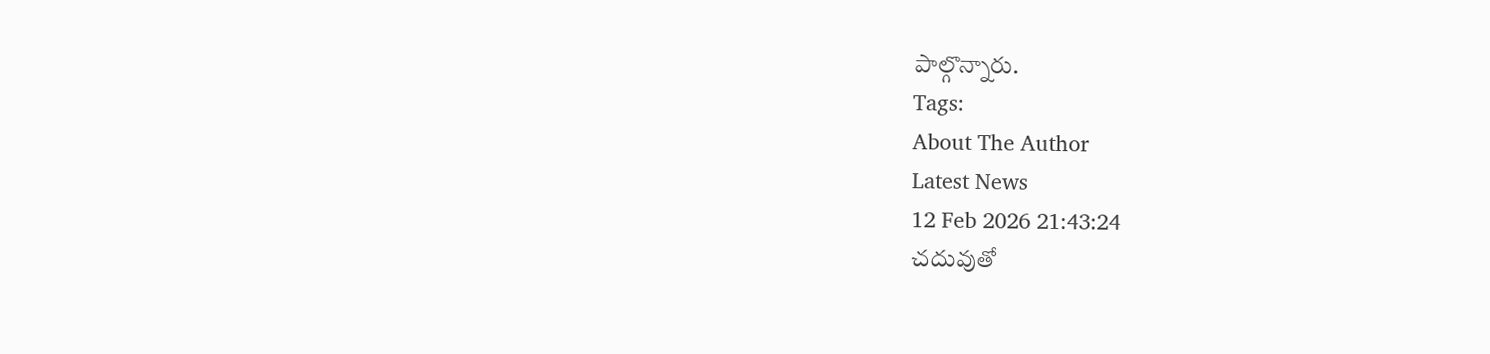పాల్గొన్నారు.
Tags:
About The Author
Latest News
12 Feb 2026 21:43:24
చదువుతో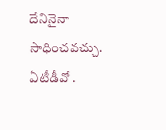దేనినైనా సాధించవచ్చు.
ఏటీడీవో .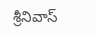శ్రీనివాస్